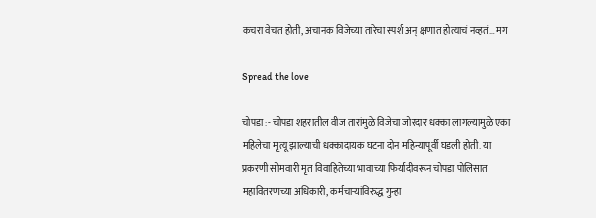कचरा वेचत होती, अचानक विजेच्या तारेचा स्पर्श अन् क्षणात होत्याचं नव्हतं… मग

Spread the love

चोपडा :- चोपडा शहरातील वीज तारांमुळे विजेचा जोरदार धक्का लागल्यामुळे एका महिलेचा मृत्यू झाल्याची धक्कादायक घटना दोन महिन्यापूर्वी घडली होती. या प्रकरणी सोमवारी मृत विवाहितेच्या भावाच्या फिर्यादीवरून चोपडा पोलिसात महावितरणच्या अधिकारी, कर्मचाऱ्यांविरुद्ध गुन्हा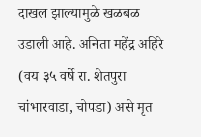दाखल झाल्यामुळे खळबळ उडाली आहे. अनिता महेंद्र अहिरे (वय ३५ वर्षे रा. शेतपुरा चांभारवाडा, चोपडा) असे मृत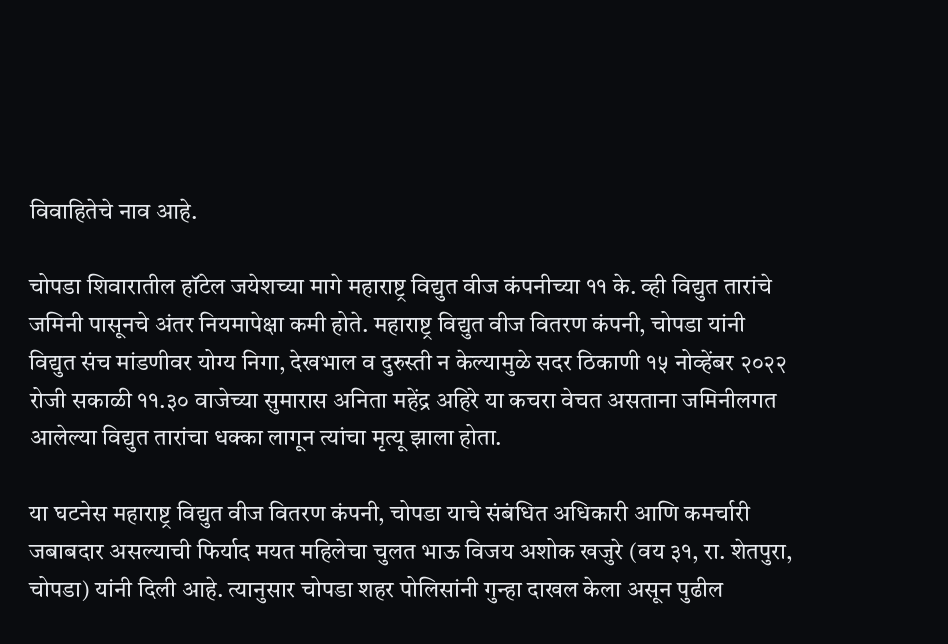विवाहितेचे नाव आहे.

चोपडा शिवारातील हॉटेल जयेशच्या मागे महाराष्ट्र विद्युत वीज कंपनीच्या ११ के. व्ही विद्युत तारांचे जमिनी पासूनचे अंतर नियमापेक्षा कमी होते. महाराष्ट्र विद्युत वीज वितरण कंपनी, चोपडा यांनी विद्युत संच मांडणीवर योग्य निगा, देखभाल व दुरुस्ती न केल्यामुळे सदर ठिकाणी १५ नोव्हेंबर २०२२ रोजी सकाळी ११.३० वाजेच्या सुमारास अनिता महेंद्र अहिरे या कचरा वेचत असताना जमिनीलगत आलेल्या विद्युत तारांचा धक्का लागून त्यांचा मृत्यू झाला होता.

या घटनेस महाराष्ट्र विद्युत वीज वितरण कंपनी, चोपडा याचे संबंधित अधिकारी आणि कमर्चारी जबाबदार असल्याची फिर्याद मयत महिलेचा चुलत भाऊ विजय अशोक खजुरे (वय ३१, रा. शेतपुरा, चोपडा) यांनी दिली आहे. त्यानुसार चोपडा शहर पोलिसांनी गुन्हा दाखल केला असून पुढील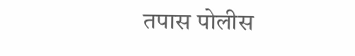तपास पोलीस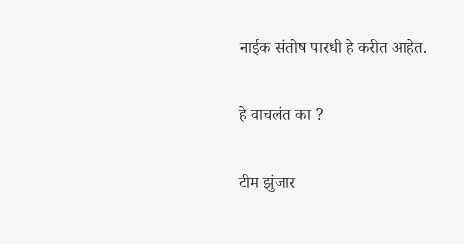नाईक संतोष पारधी हे करीत आहेत.

हे वाचलंत का ?

टीम झुंजार